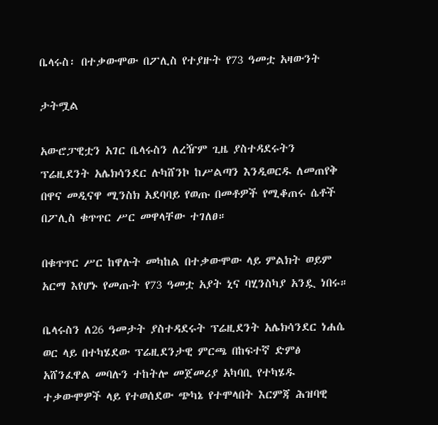ቤላሩስ፡ በተቃውሞው በፖሊስ የተያዙት የ73 ዓመቷ አዛውንት

ታትሟል

አውሮፓዊቷን አገር ቤላሩስን ለረዥም ጊዜ ያስተዳደሩትን ፕሬዚደንት አሌክሳንደር ሉካሸንኮ ከሥልጣን እንዲወርዱ ለመጠየቅ በዋና መዲናዋ ሚንስክ አደባባይ የወጡ በመቶዎች የሚቆጠሩ ሴቶች በፖሊስ ቁጥጥር ሥር መዋላቸው ተገለፀ።

በቁጥጥር ሥር ከዋሉት መካከል በተቃውሞው ላይ ምልክት ወይም አርማ እየሆኑ የመጡት የ73 ዓመቷ አያት ኒና ባሂንስካያ አንዷ ነበሩ።

ቤላሩስን ለ26 ዓመታት ያስተዳደሩት ፕሬዚደንት አሌክሳንደር ነሐሴ ወር ላይ በተካሄደው ፕሬዚደንታዊ ምርጫ በከፍተኛ ድምፅ አሸንፈዋል መባሉን ተከትሎ መጀመሪያ አካባቢ የተካሄዱ ተቃውሞዎች ላይ የተወሰደው ጭካኔ የተሞላበት እርምጃ ሕዝባዊ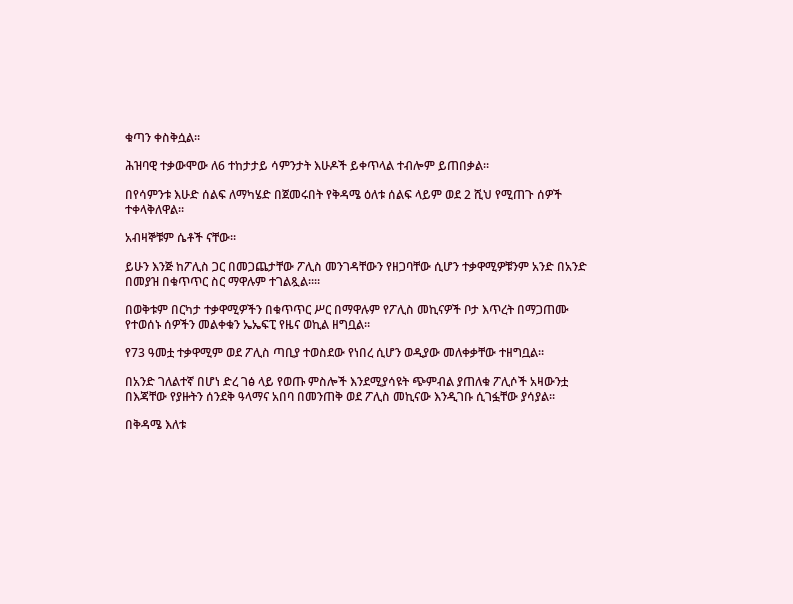ቁጣን ቀስቅሷል።

ሕዝባዊ ተቃውሞው ለ6 ተከታታይ ሳምንታት እሁዶች ይቀጥላል ተብሎም ይጠበቃል።

በየሳምንቱ እሁድ ሰልፍ ለማካሄድ በጀመሩበት የቅዳሜ ዕለቱ ሰልፍ ላይም ወደ 2 ሺህ የሚጠጉ ሰዎች ተቀላቅለዋል።

አብዛኞቹም ሴቶች ናቸው።

ይሁን እንጅ ከፖሊስ ጋር በመጋጨታቸው ፖሊስ መንገዳቸውን የዘጋባቸው ሲሆን ተቃዋሚዎቹንም አንድ በአንድ በመያዝ በቁጥጥር ስር ማዋሉም ተገልጿል።።

በወቅቱም በርካታ ተቃዋሚዎችን በቁጥጥር ሥር በማዋሉም የፖሊስ መኪናዎች ቦታ እጥረት በማጋጠሙ የተወሰኑ ሰዎችን መልቀቁን ኤኤፍፒ የዜና ወኪል ዘግቧል።

የ73 ዓመቷ ተቃዋሚም ወደ ፖሊስ ጣቢያ ተወስደው የነበረ ሲሆን ወዲያው መለቀቃቸው ተዘግቧል።

በአንድ ገለልተኛ በሆነ ድረ ገፅ ላይ የወጡ ምስሎች እንደሚያሳዩት ጭምብል ያጠለቁ ፖሊሶች አዛውንቷ በእጃቸው የያዙትን ሰንደቅ ዓላማና አበባ በመንጠቅ ወደ ፖሊስ መኪናው እንዲገቡ ሲገፏቸው ያሳያል።

በቅዳሜ እለቱ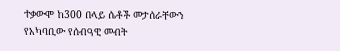ተቃውሞ ከ300 በላይ ሴቶች መታሰራቸውን የአካባቢው የሰብዓዊ መብት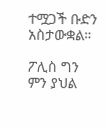ተሟጋች ቡድን አስታውቋል።

ፖሊስ ግን ምን ያህል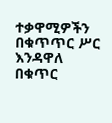ተቃዋሚዎችን በቁጥጥር ሥር እንዳዋለ በቁጥር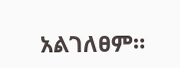አልገለፀም።